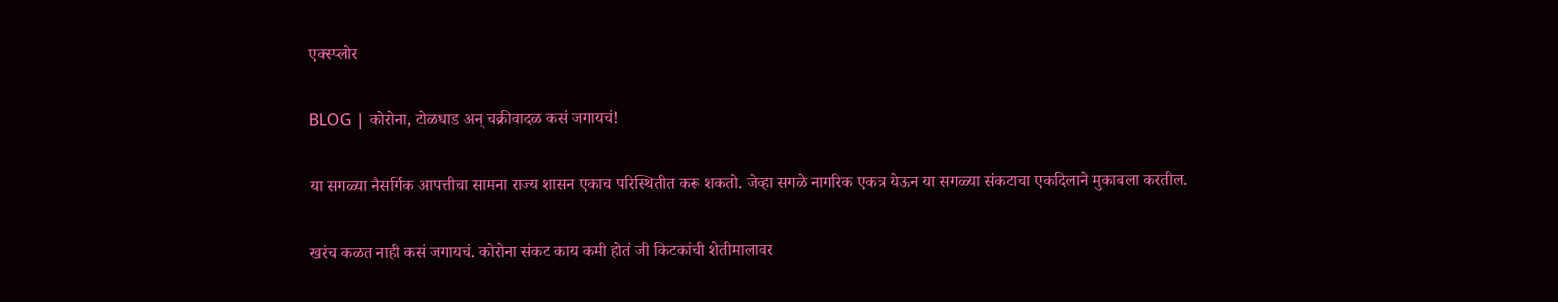एक्स्प्लोर

BLOG | कोरोना, टोळधाड अन् चक्रीवादळ कसं जगायचं!

या सगळ्या नैसर्गिक आपत्तीचा सामना राज्य शासन एकाच परिस्थितीत करू शकतो. जेव्हा सगळे नागरिक एकत्र येऊन या सगळ्या संकटाचा एकदिलाने मुकाबला करतील.

खरंच कळत नाही कसं जगायचं. कोरोना संकट काय कमी होतं जी किटकांची शेतीमालावर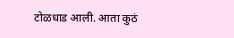टोळधाड आली. आता कुठं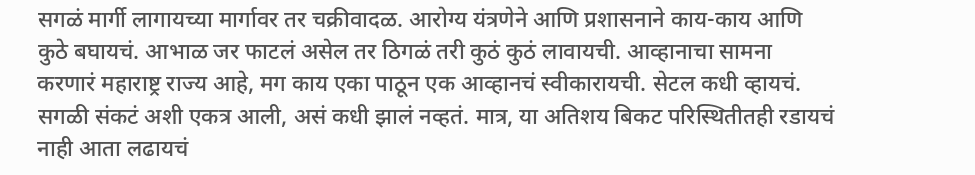सगळं मार्गी लागायच्या मार्गावर तर चक्रीवादळ. आरोग्य यंत्रणेने आणि प्रशासनाने काय-काय आणि कुठे बघायचं. आभाळ जर फाटलं असेल तर ठिगळं तरी कुठं कुठं लावायची. आव्हानाचा सामना करणारं महाराष्ट्र राज्य आहे, मग काय एका पाठून एक आव्हानचं स्वीकारायची. सेटल कधी व्हायचं. सगळी संकटं अशी एकत्र आली, असं कधी झालं नव्हतं. मात्र, या अतिशय बिकट परिस्थितीतही रडायचं नाही आता लढायचं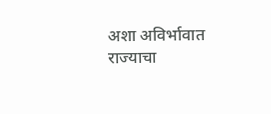अशा अविर्भावात राज्याचा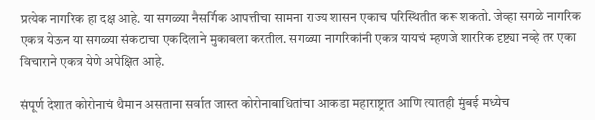प्रत्येक नागरिक हा दक्ष आहे. या सगळ्या नैसर्गिक आपत्तीचा सामना राज्य शासन एकाच परिस्थितीत करू शकतो. जेव्हा सगळे नागरिक एकत्र येऊन या सगळ्या संकटाचा एकदिलाने मुकाबला करतील. सगळ्या नागरिकांनी एकत्र यायचं म्हणजे शाररिक दृष्ट्या नव्हे तर एका विचाराने एकत्र येणे अपेक्षित आहे.

संपूर्ण देशात कोरोनाचं थैमान असताना सर्वात जास्त कोरोनाबाधितांचा आकडा महाराष्ट्रात आणि त्यातही मुंबई मध्येच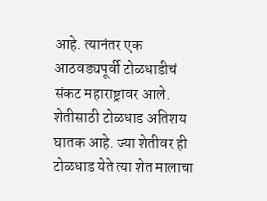आहे. त्यानंतर एक आठवड्यपूर्वी टोळधाडीचं संकट महाराष्ट्रावर आले. शेतीसाठी टोळधाड अतिशय घातक आहे. ज्या शेतीवर ही टोळधाड येते त्या शेत मालाचा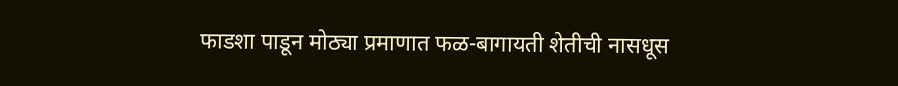फाडशा पाडून मोठ्या प्रमाणात फळ-बागायती शेतीची नासधूस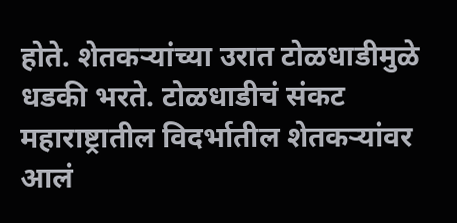होते. शेतकऱ्यांच्या उरात टोळधाडीमुळे धडकी भरते. टोळधाडीचं संकट महाराष्ट्रातील विदर्भातील शेतकऱ्यांवर आलं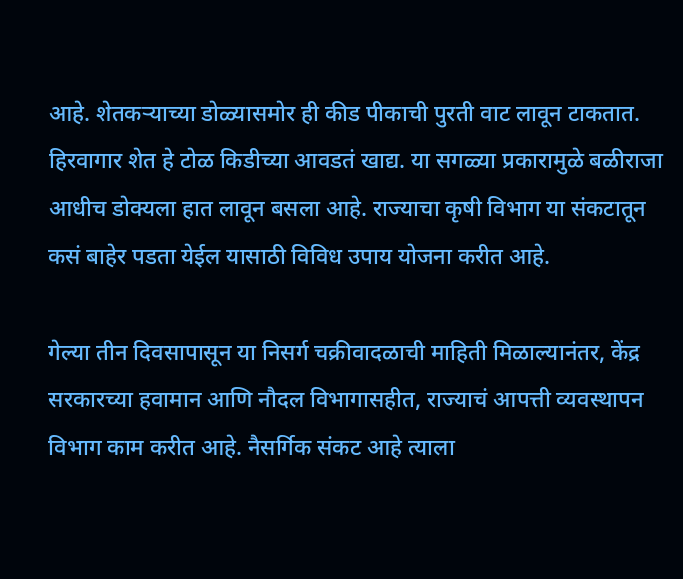आहे. शेतकऱ्याच्या डोळ्यासमोर ही कीड पीकाची पुरती वाट लावून टाकतात. हिरवागार शेत हे टोळ किडीच्या आवडतं खाद्य. या सगळ्या प्रकारामुळे बळीराजा आधीच डोक्यला हात लावून बसला आहे. राज्याचा कृषी विभाग या संकटातून कसं बाहेर पडता येईल यासाठी विविध उपाय योजना करीत आहे.

गेल्या तीन दिवसापासून या निसर्ग चक्रीवादळाची माहिती मिळाल्यानंतर, केंद्र सरकारच्या हवामान आणि नौदल विभागासहीत, राज्याचं आपत्ती व्यवस्थापन विभाग काम करीत आहे. नैसर्गिक संकट आहे त्याला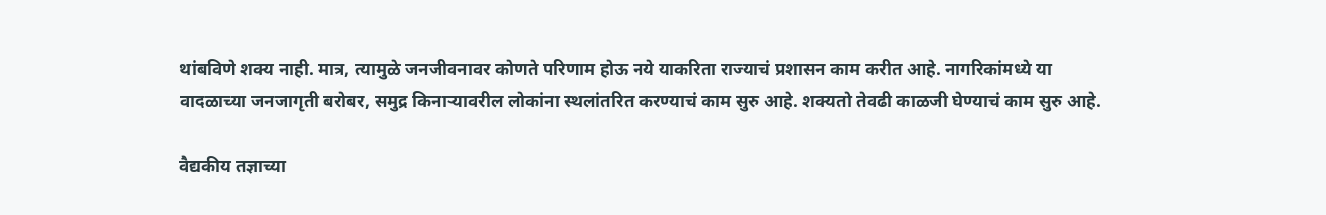थांबविणे शक्य नाही. मात्र, त्यामुळे जनजीवनावर कोणते परिणाम होऊ नये याकरिता राज्याचं प्रशासन काम करीत आहे. नागरिकांमध्ये या वादळाच्या जनजागृती बरोबर, समुद्र किनाऱ्यावरील लोकांना स्थलांतरित करण्याचं काम सुरु आहे. शक्यतो तेवढी काळजी घेण्याचं काम सुरु आहे.

वैद्यकीय तज्ञाच्या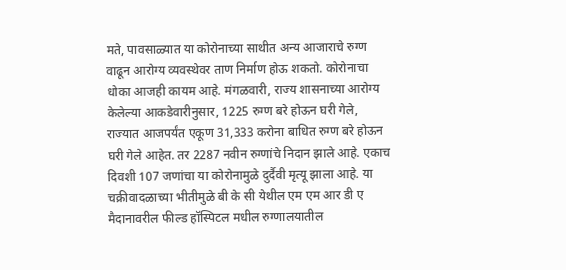मते, पावसाळ्यात या कोरोनाच्या साथीत अन्य आजाराचे रुग्ण वाढून आरोग्य व्यवस्थेवर ताण निर्माण होऊ शकतो. कोरोनाचा धोका आजही कायम आहे. मंगळवारी, राज्य शासनाच्या आरोग्य केलेल्या आकडेवारीनुसार, 1225 रुग्ण बरे होऊन घरी गेले, राज्यात आजपर्यंत एकूण 31,333 करोना बाधित रुग्ण बरे होऊन घरी गेले आहेत. तर 2287 नवीन रुग्णांचे निदान झाले आहे. एकाच दिवशी 107 जणांचा या कोरोनामुळे दुर्दैवी मृत्यू झाला आहे. या चक्रीवादळाच्या भीतीमुळे बी के सी येथील एम एम आर डी ए मैदानावरील फील्ड हॉस्पिटल मधील रुग्णालयातील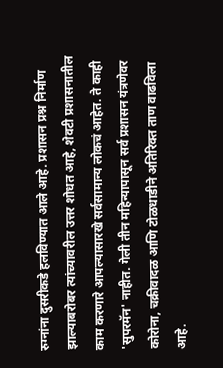रुग्नांना दुसरीकडे हलविण्यात आले आहे. प्रशासन प्रश्न निर्माण झाल्याबरोबर त्यांच्यावरील उत्तर शोधत आहे, शेवटी प्रशासनातील काम करणारे आपल्यासारखे सर्वसामान्य लोकचं आहेत. ते काही 'सुपरमॅन' नाहीत. गेली तीन महिन्यापासून सर्व प्रशासन यंत्रणेवर कोरोना, चक्रीवादळ आणि टोळधाडीने अतिरिक्त ताण वाढविला आहे.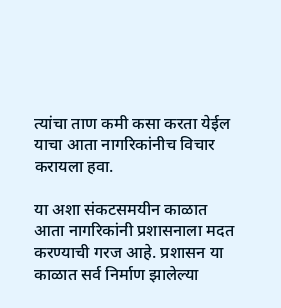त्यांचा ताण कमी कसा करता येईल याचा आता नागरिकांनीच विचार करायला हवा.

या अशा संकटसमयीन काळात आता नागरिकांनी प्रशासनाला मदत करण्याची गरज आहे. प्रशासन या काळात सर्व निर्माण झालेल्या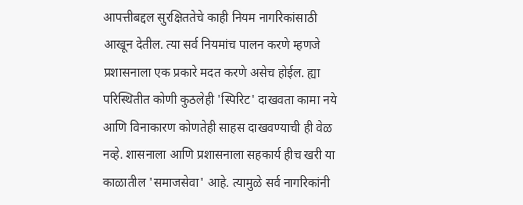आपत्तीबद्दल सुरक्षिततेचे काही नियम नागरिकांसाठी आखून देतील. त्या सर्व नियमांच पालन करणे म्हणजे प्रशासनाला एक प्रकारे मदत करणे असेच होईल. ह्या परिस्थितीत कोणी कुठलेही 'स्पिरिट' दाखवता कामा नये आणि विनाकारण कोणतेही साहस दाखवण्याची ही वेळ नव्हे. शासनाला आणि प्रशासनाला सहकार्य हीच खरी या काळातील 'समाजसेवा' आहे. त्यामुळे सर्व नागरिकांनी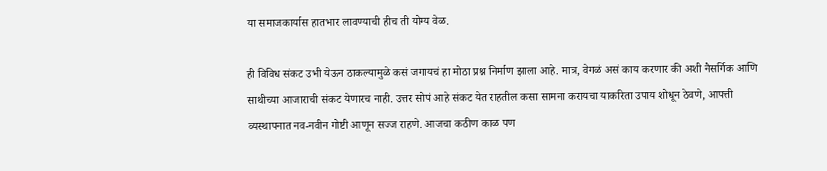या समाजकार्यास हातभार लावण्याची हीच ती योग्य वेळ.

ही विविध संकट उभी येऊन ठाकल्यामुळे कसं जगायचं हा मोठा प्रश्न निर्माण झाला आहे. मात्र, वेगळं असं काय करणार की अशी नैसर्गिक आणि साथीच्या आजाराची संकट येणारच नाही. उत्तर सोपं आहे संकट येत राहतील कसा सामना करायचा याकरिता उपाय शोधून ठेवणे, आपत्ती व्यस्थापनात नव-नवीन गोष्टी आणून सज्ज राहणे. आजचा कठीण काळ पण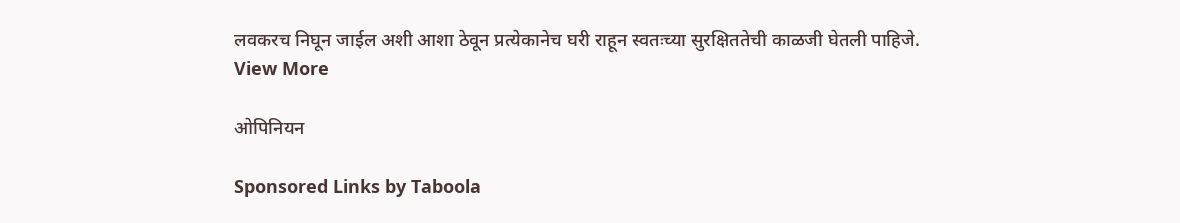लवकरच निघून जाईल अशी आशा ठेवून प्रत्येकानेच घरी राहून स्वतःच्या सुरक्षिततेची काळजी घेतली पाहिजे.
View More

ओपिनियन

Sponsored Links by Taboola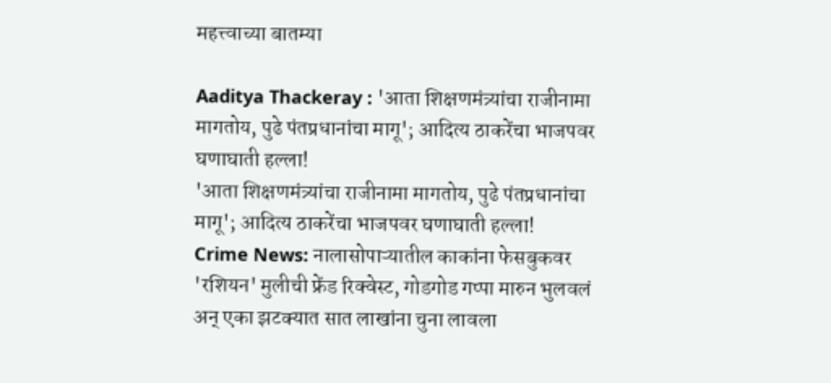महत्त्वाच्या बातम्या

Aaditya Thackeray : 'आता शिक्षणमंत्र्यांचा राजीनामा मागतोय, पुढे पंतप्रधानांचा मागू'; आदित्य ठाकरेंचा भाजपवर घणाघाती हल्ला!
'आता शिक्षणमंत्र्यांचा राजीनामा मागतोय, पुढे पंतप्रधानांचा मागू'; आदित्य ठाकरेंचा भाजपवर घणाघाती हल्ला!
Crime News: नालासोपाऱ्यातील काकांना फेसबुकवर 'रशियन' मुलीची फ्रेंड रिक्वेस्ट, गोडगोड गप्पा मारुन भुलवलं अन् एका झटक्यात सात लाखांना चुना लावला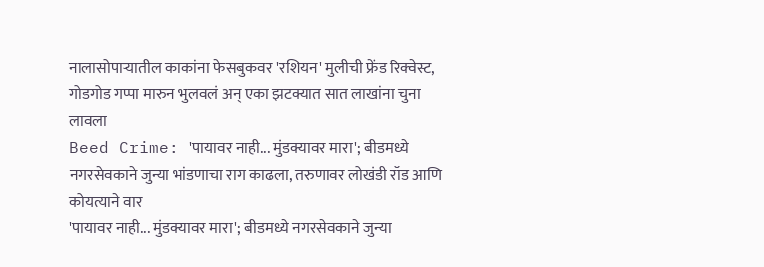नालासोपाऱ्यातील काकांना फेसबुकवर 'रशियन' मुलीची फ्रेंड रिक्वेस्ट, गोडगोड गप्पा मारुन भुलवलं अन् एका झटक्यात सात लाखांना चुना लावला
Beed Crime: 'पायावर नाही... मुंडक्यावर मारा'; बीडमध्ये नगरसेवकाने जुन्या भांडणाचा राग काढला, तरुणावर लोखंडी रॉड आणि कोयत्याने वार
'पायावर नाही... मुंडक्यावर मारा'; बीडमध्ये नगरसेवकाने जुन्या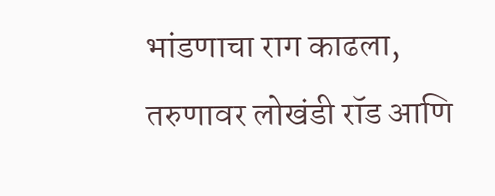भांडणाचा राग काढला, तरुणावर लोखंडी रॉड आणि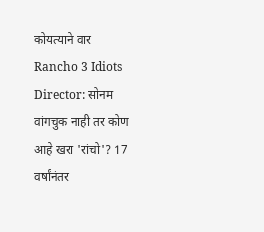कोयत्याने वार
Rancho 3 Idiots Director: सोनम वांगचुक नाही तर कोण आहे खरा 'रांचो'? 17 वर्षांनंतर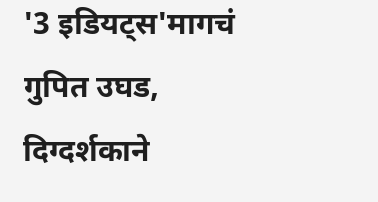'3 इडियट्स'मागचं गुपित उघड, दिग्दर्शकाने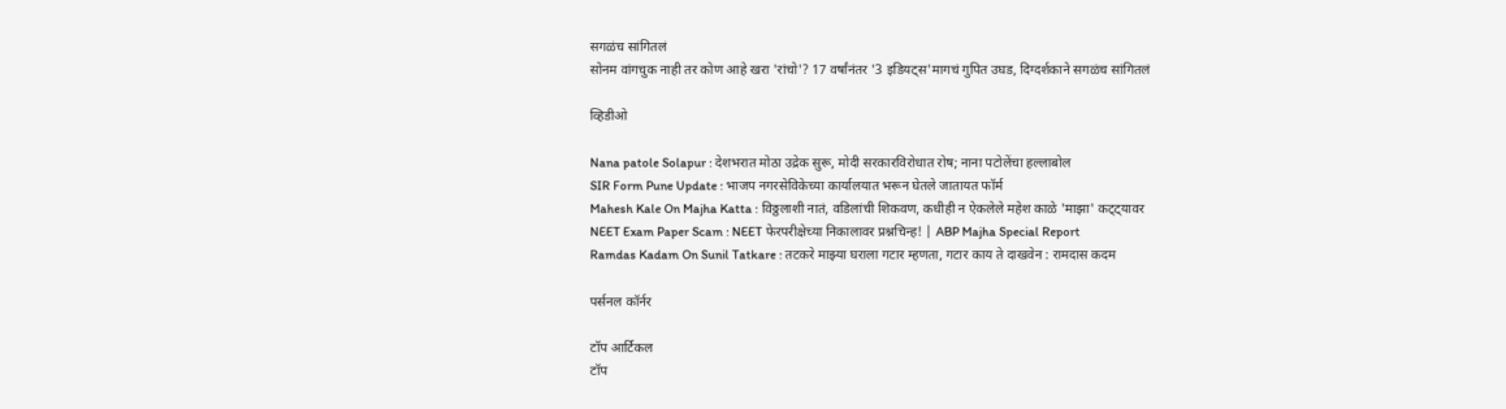सगळंच सांगितलं
सोनम वांगचुक नाही तर कोण आहे खरा 'रांचो'? 17 वर्षांनंतर '3 इडियट्स'मागचं गुपित उघड, दिग्दर्शकाने सगळंच सांगितलं

व्हिडीओ

Nana patole Solapur : देशभरात मोठा उद्रेक सुरू, मोदी सरकारविरोधात रोष; नाना पटोलेंचा हल्लाबोल
SIR Form Pune Update : भाजप नगरसेविकेच्या कार्यालयात भरून घेतले जातायत फॉर्म
Mahesh Kale On Majha Katta : विठ्ठलाशी नातं, वडिलांची शिकवण, कधीही न ऐकलेले महेश काळे 'माझा' कट्ट्यावर
NEET Exam Paper Scam : NEET फेरपरीक्षेच्या निकालावर प्रश्नचिन्ह! | ABP Majha Special Report
Ramdas Kadam On Sunil Tatkare : तटकरे माझ्या घराला गटार म्हणता, गटार काय ते दाखवेन : रामदास कदम

पर्सनल कॉर्नर

टॉप आर्टिकल
टॉप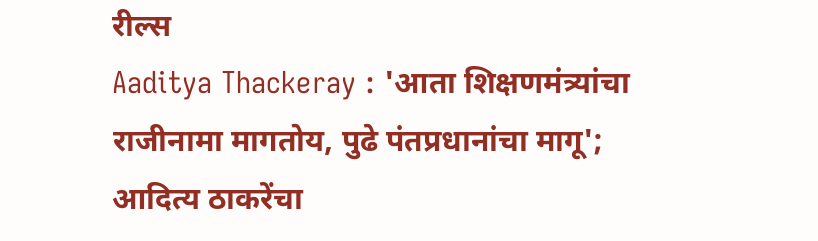रील्स
Aaditya Thackeray : 'आता शिक्षणमंत्र्यांचा राजीनामा मागतोय, पुढे पंतप्रधानांचा मागू'; आदित्य ठाकरेंचा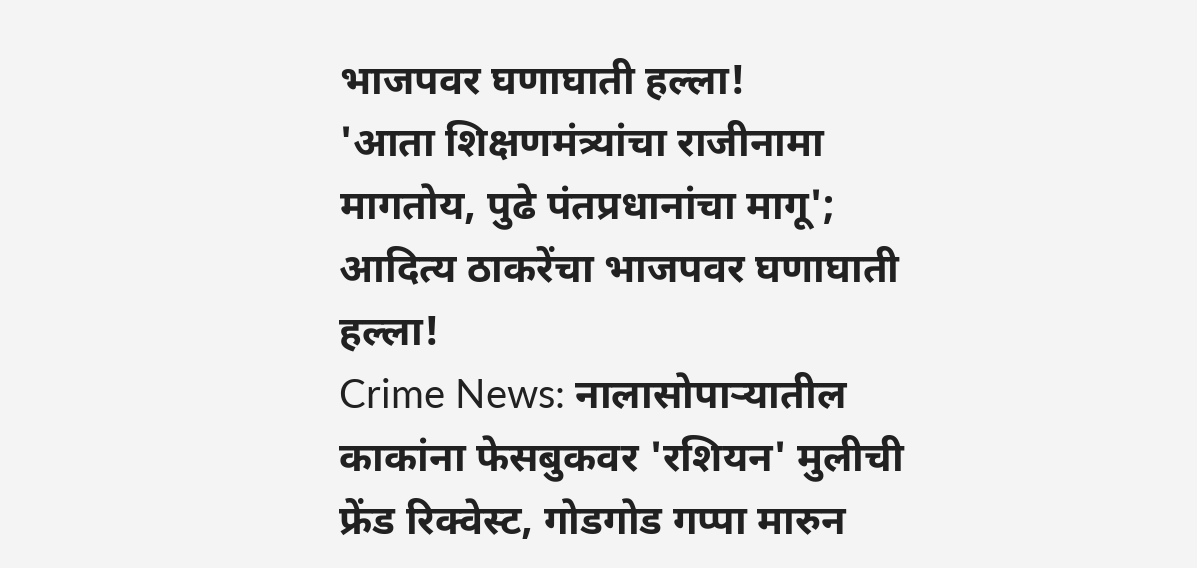भाजपवर घणाघाती हल्ला!
'आता शिक्षणमंत्र्यांचा राजीनामा मागतोय, पुढे पंतप्रधानांचा मागू'; आदित्य ठाकरेंचा भाजपवर घणाघाती हल्ला!
Crime News: नालासोपाऱ्यातील काकांना फेसबुकवर 'रशियन' मुलीची फ्रेंड रिक्वेस्ट, गोडगोड गप्पा मारुन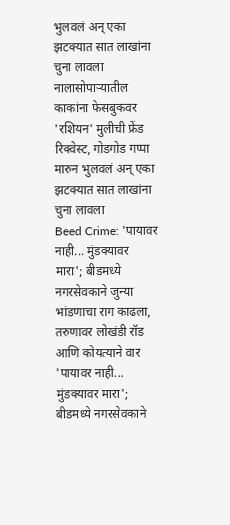भुलवलं अन् एका झटक्यात सात लाखांना चुना लावला
नालासोपाऱ्यातील काकांना फेसबुकवर 'रशियन' मुलीची फ्रेंड रिक्वेस्ट, गोडगोड गप्पा मारुन भुलवलं अन् एका झटक्यात सात लाखांना चुना लावला
Beed Crime: 'पायावर नाही... मुंडक्यावर मारा'; बीडमध्ये नगरसेवकाने जुन्या भांडणाचा राग काढला, तरुणावर लोखंडी रॉड आणि कोयत्याने वार
'पायावर नाही... मुंडक्यावर मारा'; बीडमध्ये नगरसेवकाने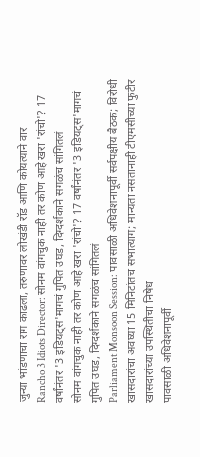जुन्या भांडणाचा राग काढला, तरुणावर लोखंडी रॉड आणि कोयत्याने वार
Rancho 3 Idiots Director: सोनम वांगचुक नाही तर कोण आहे खरा 'रांचो'? 17 वर्षांनंतर '3 इडियट्स'मागचं गुपित उघड, दिग्दर्शकाने सगळंच सांगितलं
सोनम वांगचुक नाही तर कोण आहे खरा 'रांचो'? 17 वर्षांनंतर '3 इडियट्स'मागचं गुपित उघड, दिग्दर्शकाने सगळंच सांगितलं
Parliament Monsoon Session: पावसाळी अधिवेशनापूर्वी सर्वपक्षीय बैठक; विरोधी खासदारांचा अवघ्या 15 मिनिटांतच सभात्याग; मान्यता नसतानाही टीएमसीच्या फुटीर खासदारांच्या उपस्थितीचा निषेध
पावसाळी अधिवेशनापूर्वी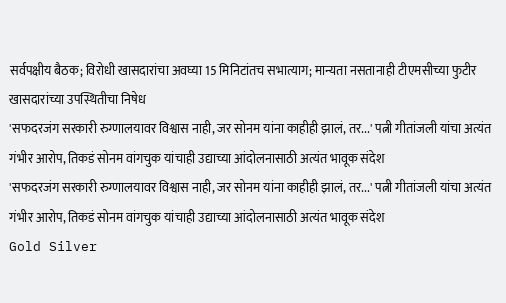सर्वपक्षीय बैठक; विरोधी खासदारांचा अवघ्या 15 मिनिटांतच सभात्याग; मान्यता नसतानाही टीएमसीच्या फुटीर खासदारांच्या उपस्थितीचा निषेध
'सफदरजंग सरकारी रुग्णालयावर विश्वास नाही, जर सोनम यांना काहीही झालं, तर...' पत्नी गीतांजली यांचा अत्यंत गंभीर आरोप, तिकडं सोनम वांगचुक यांचाही उद्याच्या आंदोलनासाठी अत्यंत भावूक संदेश
'सफदरजंग सरकारी रुग्णालयावर विश्वास नाही, जर सोनम यांना काहीही झालं, तर...' पत्नी गीतांजली यांचा अत्यंत गंभीर आरोप, तिकडं सोनम वांगचुक यांचाही उद्याच्या आंदोलनासाठी अत्यंत भावूक संदेश
Gold Silver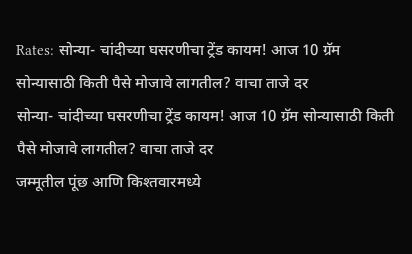Rates: सोन्या- चांदीच्या घसरणीचा ट्रेंड कायम! आज 10 ग्रॅम सोन्यासाठी किती पैसे मोजावे लागतील? वाचा ताजे दर
सोन्या- चांदीच्या घसरणीचा ट्रेंड कायम! आज 10 ग्रॅम सोन्यासाठी किती पैसे मोजावे लागतील? वाचा ताजे दर
जम्मूतील पूंछ आणि किश्तवारमध्ये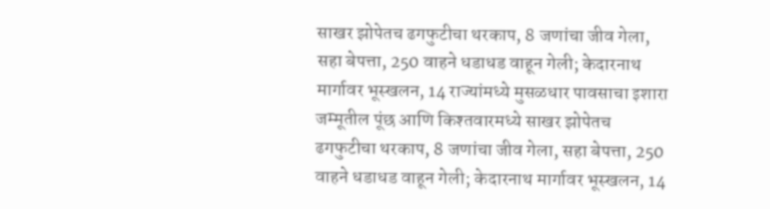साखर झोपेतच ढगफुटीचा थरकाप, 8 जणांचा जीव गेला, सहा बेपत्ता, 250 वाहने धडाधड वाहून गेली; केदारनाथ मार्गावर भूस्खलन, 14 राज्यांमध्ये मुसळधार पावसाचा इशारा
जम्मूतील पूंछ आणि किश्तवारमध्ये साखर झोपेतच ढगफुटीचा थरकाप, 8 जणांचा जीव गेला, सहा बेपत्ता, 250 वाहने धडाधड वाहून गेली; केदारनाथ मार्गावर भूस्खलन, 14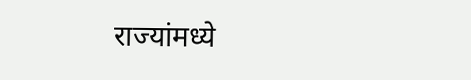राज्यांमध्ये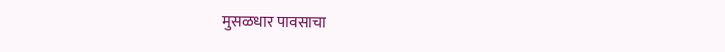मुसळधार पावसाचा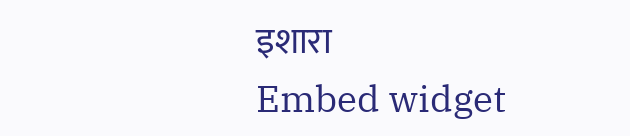इशारा
Embed widget